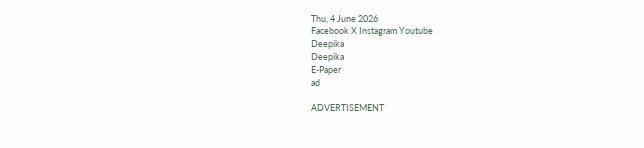Thu, 4 June 2026
Facebook X Instagram Youtube
Deepika
Deepika
E-Paper
ad

ADVERTISEMENT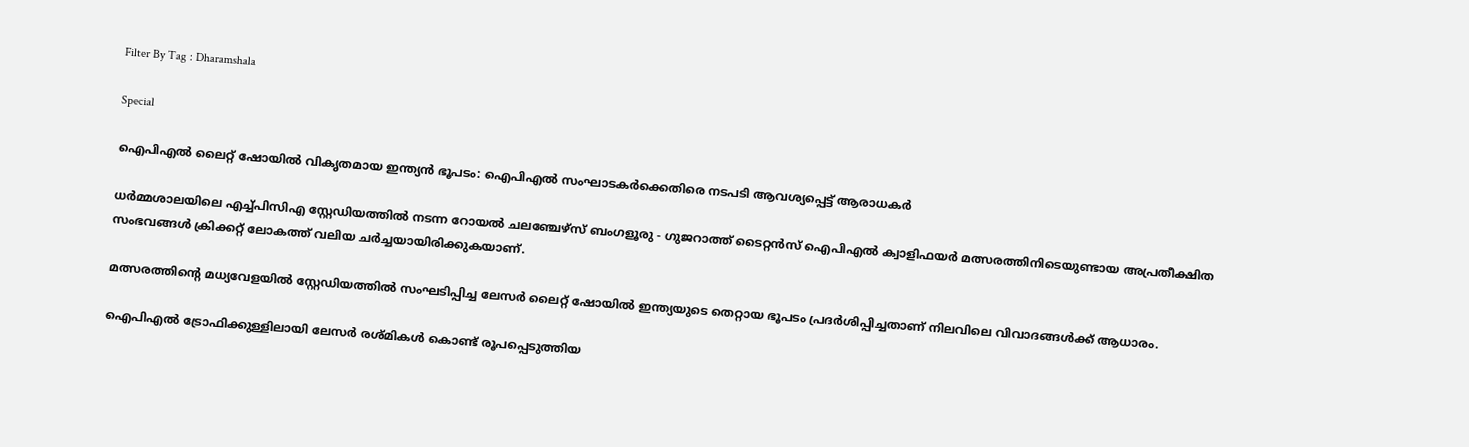Filter By Tag : Dharamshala

Special

ഐപിഎൽ ലൈറ്റ് ഷോയിൽ വികൃതമായ ഇന്ത്യൻ ഭൂപടം: ഐപിഎൽ സംഘാടകർക്കെതിരെ നടപടി ആവശ്യപ്പെട്ട് ആരാധകർ

ധർമ്മശാലയിലെ എച്ച്പിസിഎ സ്റ്റേഡിയത്തിൽ നടന്ന റോയൽ ചലഞ്ചേഴ്സ് ബംഗളൂരു - ഗുജറാത്ത് ടൈറ്റൻസ് ഐപിഎൽ ക്വാളിഫയർ മത്സരത്തിനിടെയുണ്ടായ അപ്രതീക്ഷിത സംഭവങ്ങൾ ക്രിക്കറ്റ് ലോകത്ത് വലിയ ചർച്ചയായിരിക്കുകയാണ്.

മത്സരത്തിന്‍റെ മധ്യവേളയിൽ സ്റ്റേഡിയത്തിൽ സംഘടിപ്പിച്ച ലേസർ ലൈറ്റ് ഷോയിൽ ഇന്ത്യയുടെ തെറ്റായ ഭൂപടം പ്രദർശിപ്പിച്ചതാണ് നിലവിലെ വിവാദങ്ങൾക്ക് ആധാരം.

ഐപിഎൽ ട്രോഫിക്കുള്ളിലായി ലേസർ രശ്മികൾ കൊണ്ട് രൂപപ്പെടുത്തിയ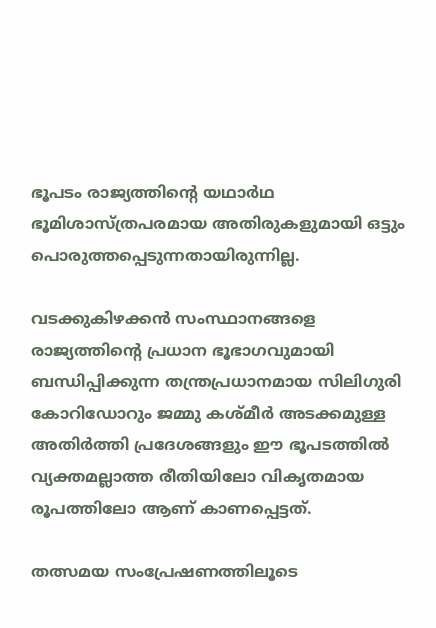ഭൂപടം രാജ്യത്തിന്‍റെ യഥാർഥ ഭൂമിശാസ്ത്രപരമായ അതിരുകളുമായി ഒട്ടും പൊരുത്തപ്പെടുന്നതായിരുന്നില്ല.

വടക്കുകിഴക്കൻ സംസ്ഥാനങ്ങളെ രാജ്യത്തിന്‍റെ പ്രധാന ഭൂഭാഗവുമായി ബന്ധിപ്പിക്കുന്ന തന്ത്രപ്രധാനമായ സിലിഗുരി കോറിഡോറും ജമ്മു കശ്മീർ അടക്കമുള്ള അതിർത്തി പ്രദേശങ്ങളും ഈ ഭൂപടത്തിൽ വ്യക്തമല്ലാത്ത രീതിയിലോ വികൃതമായ രൂപത്തിലോ ആണ് കാണപ്പെട്ടത്.

തത്സമയ സംപ്രേഷണത്തിലൂടെ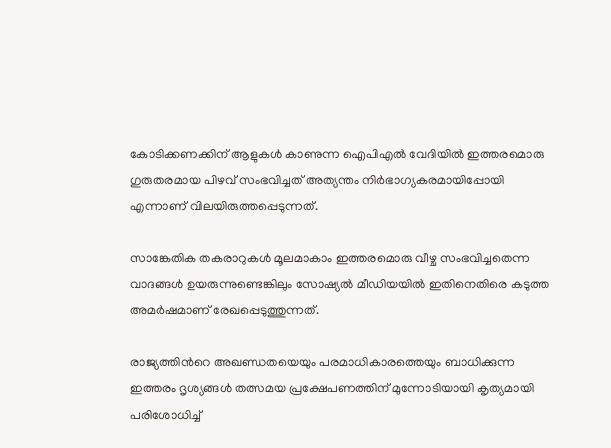കോടിക്കണക്കിന് ആളുകൾ കാണുന്ന ഐപിഎൽ വേദിയിൽ ഇത്തരമൊരു ഗുരുതരമായ പിഴവ് സംഭവിച്ചത് അത്യന്തം നിർഭാഗ്യകരമായിപ്പോയി എന്നാണ് വിലയിരുത്തപ്പെടുന്നത്.

സാങ്കേതിക തകരാറുകൾ മൂലമാകാം ഇത്തരമൊരു വീഴ്ച സംഭവിച്ചതെന്ന വാദങ്ങൾ ഉയരുന്നുണ്ടെങ്കിലും സോഷ്യൽ മീഡിയയിൽ ഇതിനെതിരെ കടുത്ത അമർഷമാണ് രേഖപ്പെടുത്തുന്നത്.

രാജ്യത്തിന്‍റെ അഖണ്ഡതയെയും പരമാധികാരത്തെയും ബാധിക്കുന്ന ഇത്തരം ദൃശ്യങ്ങൾ തത്സമയ പ്രക്ഷേപണത്തിന് മുന്നോടിയായി കൃത്യമായി പരിശോധിച്ച്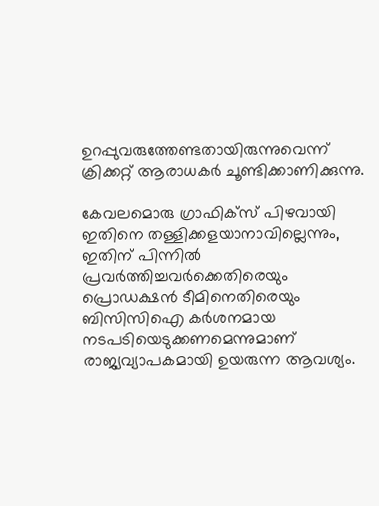ഉറപ്പുവരുത്തേണ്ടതായിരുന്നുവെന്ന് ക്രിക്കറ്റ് ആരാധകർ ചൂണ്ടിക്കാണിക്കുന്നു.

കേവലമൊരു ഗ്രാഫിക്സ് പിഴവായി ഇതിനെ തള്ളിക്കളയാനാവില്ലെന്നും, ഇതിന് പിന്നിൽ പ്രവർത്തിച്ചവർക്കെതിരെയും പ്രൊഡക്ഷൻ ടീമിനെതിരെയും ബിസിസിഐ കർശനമായ നടപടിയെടുക്കണമെന്നുമാണ് രാജ്യവ്യാപകമായി ഉയരുന്ന ആവശ്യം.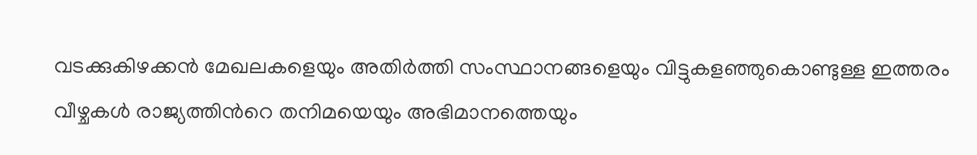വടക്കുകിഴക്കൻ മേഖലകളെയും അതിർത്തി സംസ്ഥാനങ്ങളെയും വിട്ടുകളഞ്ഞുകൊണ്ടുള്ള ഇത്തരം വീഴ്ചകൾ രാജ്യത്തിന്‍റെ തനിമയെയും അഭിമാനത്തെയും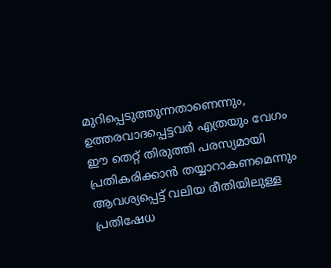മുറിപ്പെടുത്തുന്നതാണെന്നും, ഉത്തരവാദപ്പെട്ടവർ എത്രയും വേഗം ഈ തെറ്റ് തിരുത്തി പരസ്യമായി പ്രതികരിക്കാൻ തയ്യാറാകണമെന്നും ആവശ്യപ്പെട്ട് വലിയ രീതിയിലുള്ള പ്രതിഷേധ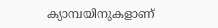ക്യാമ്പയിനുകളാണ്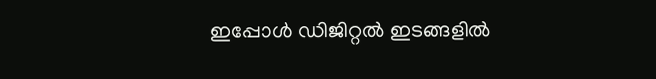ഇപ്പോൾ ഡിജിറ്റൽ ഇടങ്ങളിൽ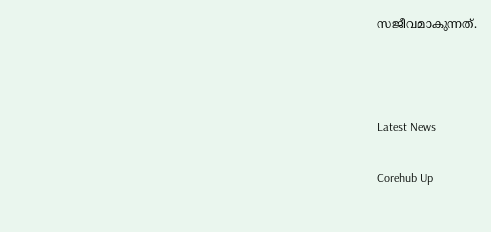സജീവമാകുന്നത്.



Latest News

Corehub Up